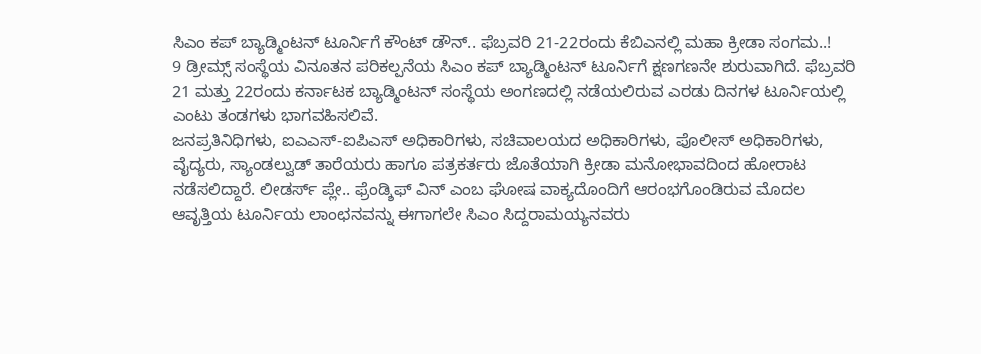ಸಿಎಂ ಕಪ್ ಬ್ಯಾಡ್ಮಿಂಟನ್ ಟೂರ್ನಿಗೆ ಕೌಂಟ್ ಡೌನ್.. ಫೆಬ್ರವರಿ 21-22ರಂದು ಕೆಬಿಎನಲ್ಲಿ ಮಹಾ ಕ್ರೀಡಾ ಸಂಗಮ..!
9 ಡ್ರೀಮ್ಸ್ ಸಂಸ್ಥೆಯ ವಿನೂತನ ಪರಿಕಲ್ಪನೆಯ ಸಿಎಂ ಕಪ್ ಬ್ಯಾಡ್ಮಿಂಟನ್ ಟೂರ್ನಿಗೆ ಕ್ಷಣಗಣನೇ ಶುರುವಾಗಿದೆ. ಫೆಬ್ರವರಿ 21 ಮತ್ತು 22ರಂದು ಕರ್ನಾಟಕ ಬ್ಯಾಡ್ಮಿಂಟನ್ ಸಂಸ್ಥೆಯ ಅಂಗಣದಲ್ಲಿ ನಡೆಯಲಿರುವ ಎರಡು ದಿನಗಳ ಟೂರ್ನಿಯಲ್ಲಿ ಎಂಟು ತಂಡಗಳು ಭಾಗವಹಿಸಲಿವೆ.
ಜನಪ್ರತಿನಿಧಿಗಳು, ಐಎಎಸ್-ಐಪಿಎಸ್ ಅಧಿಕಾರಿಗಳು, ಸಚಿವಾಲಯದ ಅಧಿಕಾರಿಗಳು, ಪೊಲೀಸ್ ಅಧಿಕಾರಿಗಳು, ವೈದ್ಯರು, ಸ್ಯಾಂಡಲ್ವುಡ್ ತಾರೆಯರು ಹಾಗೂ ಪತ್ರಕರ್ತರು ಜೊತೆಯಾಗಿ ಕ್ರೀಡಾ ಮನೋಭಾವದಿಂದ ಹೋರಾಟ ನಡೆಸಲಿದ್ದಾರೆ. ಲೀಡರ್ಸ್ ಪ್ಲೇ.. ಫ್ರೆಂಡ್ಶಿಫ್ ವಿನ್ ಎಂಬ ಘೋಷ ವಾಕ್ಯದೊಂದಿಗೆ ಆರಂಭಗೊಂಡಿರುವ ಮೊದಲ ಆವೃತ್ತಿಯ ಟೂರ್ನಿಯ ಲಾಂಛನವನ್ನು ಈಗಾಗಲೇ ಸಿಎಂ ಸಿದ್ದರಾಮಯ್ಯನವರು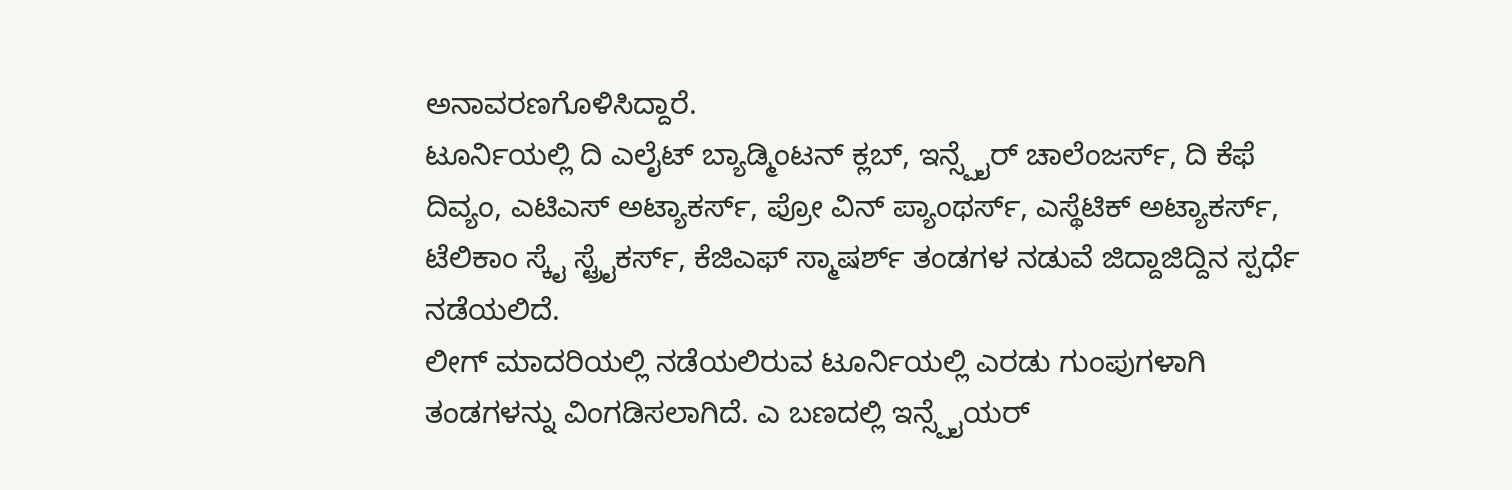ಅನಾವರಣಗೊಳಿಸಿದ್ದಾರೆ.
ಟೂರ್ನಿಯಲ್ಲಿ ದಿ ಎಲೈಟ್ ಬ್ಯಾಡ್ಮಿಂಟನ್ ಕ್ಲಬ್, ಇನ್ಸ್ಪೈರ್ ಚಾಲೆಂಜರ್ಸ್, ದಿ ಕೆಫೆ ದಿವ್ಯಂ, ಎಟಿಎಸ್ ಅಟ್ಯಾಕರ್ಸ್, ಪ್ರೋ ವಿನ್ ಪ್ಯಾಂಥರ್ಸ್, ಎಸ್ಥೆಟಿಕ್ ಅಟ್ಯಾಕರ್ಸ್, ಟೆಲಿಕಾಂ ಸ್ಕೈ ಸ್ಟ್ರೈಕರ್ಸ್, ಕೆಜಿಎಫ್ ಸ್ಮಾಷರ್ಶ್ ತಂಡಗಳ ನಡುವೆ ಜಿದ್ದಾಜಿದ್ದಿನ ಸ್ಪರ್ಧೆ ನಡೆಯಲಿದೆ.
ಲೀಗ್ ಮಾದರಿಯಲ್ಲಿ ನಡೆಯಲಿರುವ ಟೂರ್ನಿಯಲ್ಲಿ ಎರಡು ಗುಂಪುಗಳಾಗಿ ತಂಡಗಳನ್ನು ವಿಂಗಡಿಸಲಾಗಿದೆ. ಎ ಬಣದಲ್ಲಿ ಇನ್ಸ್ಪೈಯರ್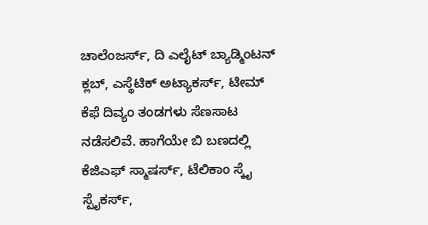ಚಾಲೆಂಜರ್ಸ್, ದಿ ಎಲೈಟ್ ಬ್ಯಾಡ್ಮಿಂಟನ್ ಕ್ಲಬ್, ಎಸ್ಥೆಟಿಕ್ ಅಟ್ಯಾಕರ್ಸ್, ಟೀಮ್ ಕೆಫೆ ದಿವ್ಯಂ ತಂಡಗಳು ಸೆಣಸಾಟ ನಡೆಸಲಿವೆ. ಹಾಗೆಯೇ ಬಿ ಬಣದಲ್ಲಿ ಕೆಜಿಎಫ್ ಸ್ಮಾಷರ್ಸ್, ಟೆಲಿಕಾಂ ಸ್ಕೈ ಸ್ಟೈಕರ್ಸ್,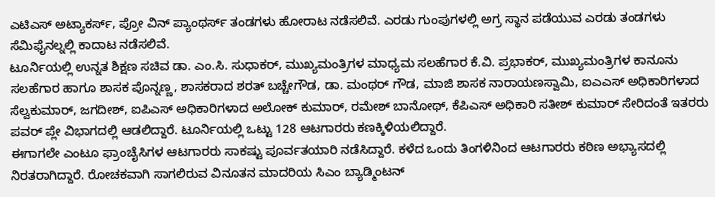ಎಟಿಎಸ್ ಅಟ್ಯಾಕರ್ಸ್, ಪ್ರೋ ವಿನ್ ಪ್ಯಾಂಥರ್ಸ್ ತಂಡಗಳು ಹೋರಾಟ ನಡೆಸಲಿವೆ. ಎರಡು ಗುಂಪುಗಳಲ್ಲಿ ಅಗ್ರ ಸ್ಥಾನ ಪಡೆಯುವ ಎರಡು ತಂಡಗಳು ಸೆಮಿಫೈನಲ್ನಲ್ಲಿ ಕಾದಾಟ ನಡೆಸಲಿವೆ.
ಟೂರ್ನಿಯಲ್ಲಿ ಉನ್ನತ ಶಿಕ್ಷಣ ಸಚಿವ ಡಾ. ಎಂ.ಸಿ. ಸುಧಾಕರ್, ಮುಖ್ಯಮಂತ್ರಿಗಳ ಮಾಧ್ಯಮ ಸಲಹೆಗಾರ ಕೆ.ವಿ. ಪ್ರಭಾಕರ್, ಮುಖ್ಯಮಂತ್ರಿಗಳ ಕಾನೂನು ಸಲಹೆಗಾರ ಹಾಗೂ ಶಾಸಕ ಪೊನ್ನಣ್ಣ, ಶಾಸಕರಾದ ಶರತ್ ಬಚ್ಚೇಗೌಡ, ಡಾ. ಮಂಥರ್ ಗೌಡ, ಮಾಜಿ ಶಾಸಕ ನಾರಾಯಣಸ್ವಾಮಿ, ಐಎಎಸ್ ಅಧಿಕಾರಿಗಳಾದ ಸೆಲ್ವಕುಮಾರ್, ಜಗದೀಶ್, ಐಪಿಎಸ್ ಅಧಿಕಾರಿಗಳಾದ ಅಲೋಕ್ ಕುಮಾರ್, ರಮೇಶ್ ಬಾನೋಥ್, ಕೆಪಿಎಸ್ ಅಧಿಕಾರಿ ಸತೀಶ್ ಕುಮಾರ್ ಸೇರಿದಂತೆ ಇತರರು ಪವರ್ ಪ್ಲೇ ವಿಭಾಗದಲ್ಲಿ ಆಡಲಿದ್ದಾರೆ. ಟೂರ್ನಿಯಲ್ಲಿ ಒಟ್ಟು 128 ಆಟಗಾರರು ಕಣಕ್ಕಿಳಿಯಲಿದ್ದಾರೆ.
ಈಗಾಗಲೇ ಎಂಟೂ ಫ್ರಾಂಚೈಸಿಗಳ ಆಟಗಾರರು ಸಾಕಷ್ಟು ಪೂರ್ವತಯಾರಿ ನಡೆಸಿದ್ದಾರೆ. ಕಳೆದ ಒಂದು ತಿಂಗಳಿನಿಂದ ಆಟಗಾರರು ಕಠಿಣ ಅಭ್ಯಾಸದಲ್ಲಿ ನಿರತರಾಗಿದ್ದಾರೆ. ರೋಚಕವಾಗಿ ಸಾಗಲಿರುವ ವಿನೂತನ ಮಾದರಿಯ ಸಿಎಂ ಬ್ಯಾಡ್ಮಿಂಟನ್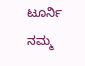ಟೂರ್ನಿ ನಮ್ಮ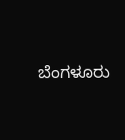ಬೆಂಗಳೂರು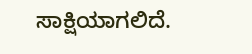ಸಾಕ್ಷಿಯಾಗಲಿದೆ.